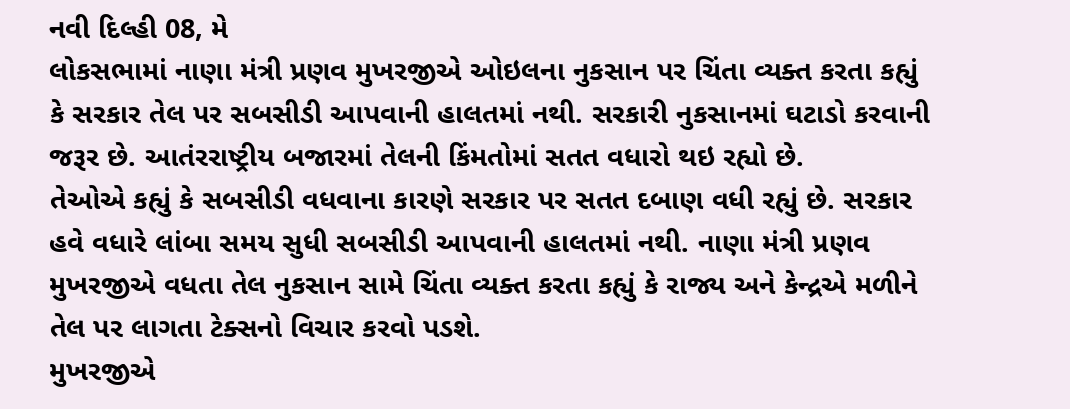નવી દિલ્હી 08, મે
લોકસભામાં નાણા મંત્રી પ્રણવ મુખરજીએ ઓઇલના નુકસાન પર ચિંતા વ્યક્ત કરતા કહ્યું કે સરકાર તેલ પર સબસીડી આપવાની હાલતમાં નથી. સરકારી નુકસાનમાં ઘટાડો કરવાની જરૂર છે. આતંરરાષ્ટ્રીય બજારમાં તેલની કિંમતોમાં સતત વધારો થઇ રહ્યો છે.
તેઓએ કહ્યું કે સબસીડી વધવાના કારણે સરકાર પર સતત દબાણ વધી રહ્યું છે. સરકાર હવે વધારે લાંબા સમય સુધી સબસીડી આપવાની હાલતમાં નથી. નાણા મંત્રી પ્રણવ મુખરજીએ વધતા તેલ નુકસાન સામે ચિંતા વ્યક્ત કરતા કહ્યું કે રાજ્ય અને કેન્દ્રએ મળીને તેલ પર લાગતા ટેક્સનો વિચાર કરવો પડશે.
મુખરજીએ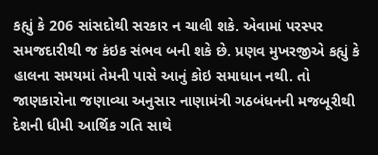કહ્યું કે 206 સાંસદોથી સરકાર ન ચાલી શકે. એવામાં પરસ્પર સમજદારીથી જ કંઇક સંભવ બની શકે છે. પ્રણવ મુખરજીએ કહ્યું કે હાલના સમયમાં તેમની પાસે આનું કોઇ સમાધાન નથી. તો જાણકારોના જણાવ્યા અનુસાર નાણામંત્રી ગઠબંધનની મજબૂરીથી દેશની ધીમી આર્થિક ગતિ સાથે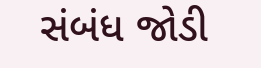સંબંધ જોડી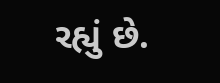રહ્યું છે.